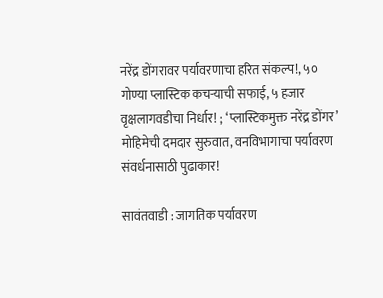नरेंद्र डोंगरावर पर्यावरणाचा हरित संकल्प!, ५० गोण्या प्लास्टिक कचऱ्याची सफाई, ५ हजार वृक्षलागवडीचा निर्धार! ; ‘प्लास्टिकमुक्त नरेंद्र डोंगर’ मोहिमेची दमदार सुरुवात, वनविभागाचा पर्यावरण संवर्धनासाठी पुढाकार!

सावंतवाडी : जागतिक पर्यावरण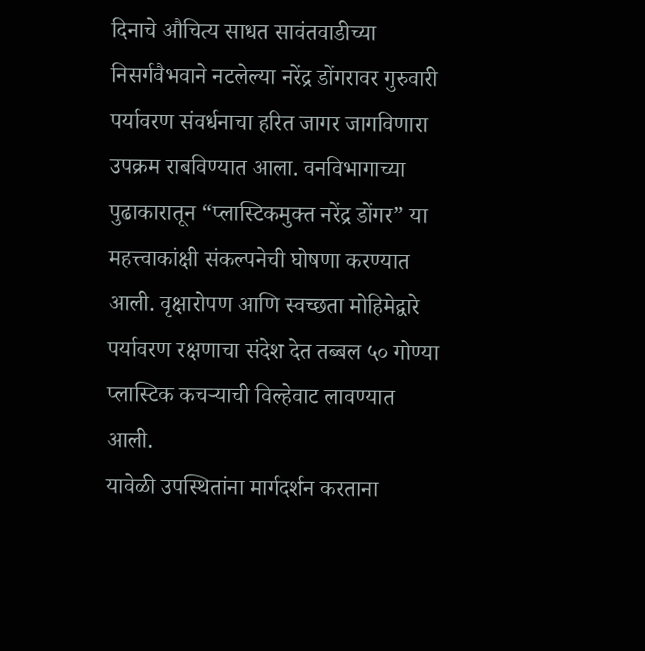दिनाचे औचित्य साधत सावंतवाडीच्या निसर्गवैभवाने नटलेल्या नरेंद्र डोंगरावर गुरुवारी पर्यावरण संवर्धनाचा हरित जागर जागविणारा उपक्रम राबविण्यात आला. वनविभागाच्या पुढाकारातून “प्लास्टिकमुक्त नरेंद्र डोंगर” या महत्त्वाकांक्षी संकल्पनेची घोषणा करण्यात आली. वृक्षारोपण आणि स्वच्छता मोहिमेद्वारे पर्यावरण रक्षणाचा संदेश देत तब्बल ५० गोण्या प्लास्टिक कचऱ्याची विल्हेवाट लावण्यात आली.
यावेळी उपस्थितांना मार्गदर्शन करताना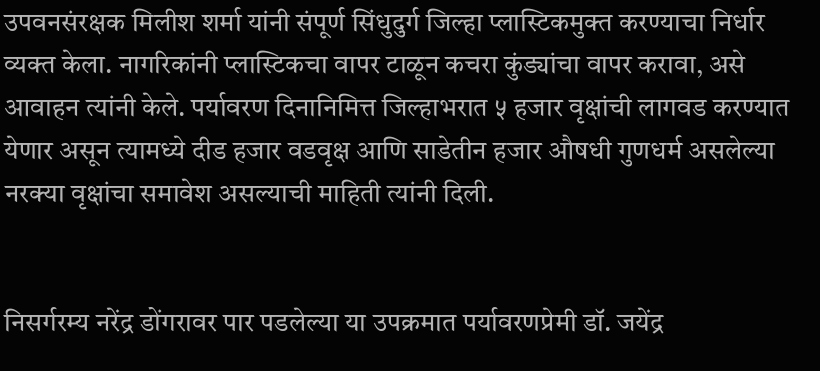उपवनसंरक्षक मिलीश शर्मा यांनी संपूर्ण सिंधुदुर्ग जिल्हा प्लास्टिकमुक्त करण्याचा निर्धार व्यक्त केला. नागरिकांनी प्लास्टिकचा वापर टाळून कचरा कुंड्यांचा वापर करावा, असे आवाहन त्यांनी केले. पर्यावरण दिनानिमित्त जिल्हाभरात ५ हजार वृक्षांची लागवड करण्यात येणार असून त्यामध्ये दीड हजार वडवृक्ष आणि साडेतीन हजार औषधी गुणधर्म असलेल्या नरक्या वृक्षांचा समावेश असल्याची माहिती त्यांनी दिली.


निसर्गरम्य नरेंद्र डोंगरावर पार पडलेल्या या उपक्रमात पर्यावरणप्रेमी डॉ. जयेंद्र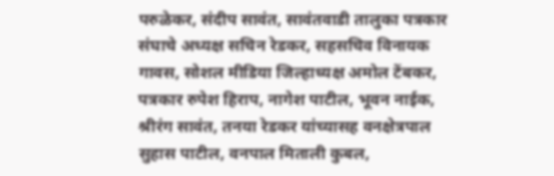परुळेकर, संदीप सावंत, सावंतवाडी तालुका पत्रकार संघाचे अध्यक्ष सचिन रेडकर, सहसचिव विनायक गावस, सोशल मीडिया जिल्हाध्यक्ष अमोल टेंबकर, पत्रकार रुपेश हिराप, नागेश पाटील, भूवन नाईक, श्रीरंग सावंत, तनया रेडकर यांच्यासह वनक्षेत्रपाल सुहास पाटील, वनपाल मिताली कुबल,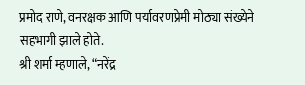प्रमोद राणे, वनरक्षक आणि पर्यावरणप्रेमी मोठ्या संख्येने सहभागी झाले होते.
श्री शर्मा म्हणाले, “नरेंद्र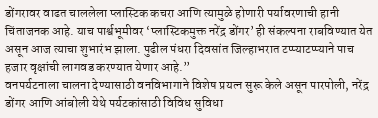डोंगरावर वाढत चाललेला प्लास्टिक कचरा आणि त्यामुळे होणारी पर्यावरणाची हानी चिंताजनक आहे. याच पार्श्वभूमीवर ‘प्लास्टिकमुक्त नरेंद्र डोंगर’ ही संकल्पना राबविण्यात येत असून आज त्याचा शुभारंभ झाला. पुढील पंधरा दिवसांत जिल्हाभरात टप्प्याटप्प्याने पाच हजार वृक्षांची लागवड करण्यात येणार आहे.”
वनपर्यटनाला चालना देण्यासाठी वनविभागाने विशेष प्रयत्न सुरू केले असून पारपोली, नरेंद्र डोंगर आणि आंबोली येथे पर्यटकांसाठी विविध सुविधा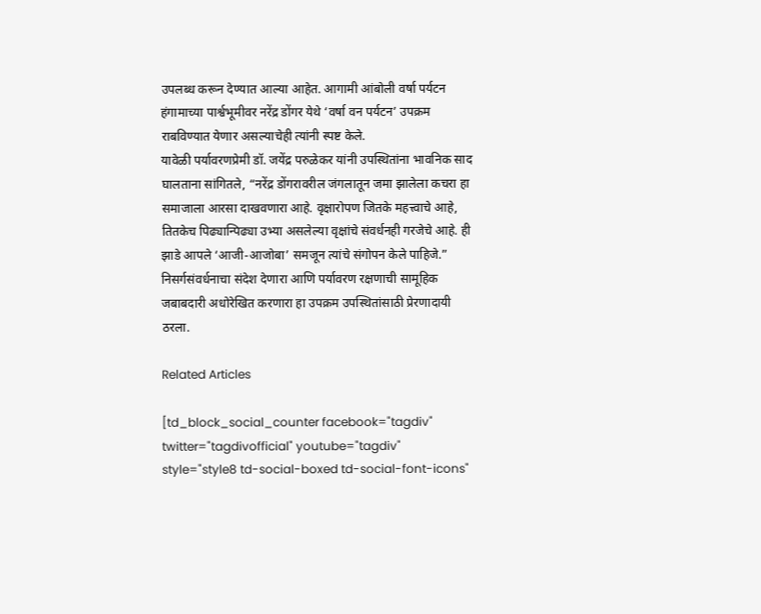उपलब्ध करून देण्यात आल्या आहेत. आगामी आंबोली वर्षा पर्यटन हंगामाच्या पार्श्वभूमीवर नरेंद्र डोंगर येथे ‘वर्षा वन पर्यटन’ उपक्रम राबविण्यात येणार असल्याचेही त्यांनी स्पष्ट केले.
यावेळी पर्यावरणप्रेमी डॉ. जयेंद्र परुळेकर यांनी उपस्थितांना भावनिक साद घालताना सांगितले, “नरेंद्र डोंगरावरील जंगलातून जमा झालेला कचरा हा समाजाला आरसा दाखवणारा आहे. वृक्षारोपण जितके महत्त्वाचे आहे, तितकेच पिढ्यान्पिढ्या उभ्या असलेल्या वृक्षांचे संवर्धनही गरजेचे आहे. ही झाडे आपले ‘आजी-आजोबा’ समजून त्यांचे संगोपन केले पाहिजे.”
निसर्गसंवर्धनाचा संदेश देणारा आणि पर्यावरण रक्षणाची सामूहिक जबाबदारी अधोरेखित करणारा हा उपक्रम उपस्थितांसाठी प्रेरणादायी ठरला.

Related Articles

[td_block_social_counter facebook="tagdiv" twitter="tagdivofficial" youtube="tagdiv" style="style8 td-social-boxed td-social-font-icons"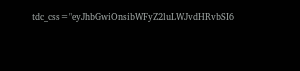tdc_css="eyJhbGwiOnsibWFyZ2luLWJvdHRvbSI6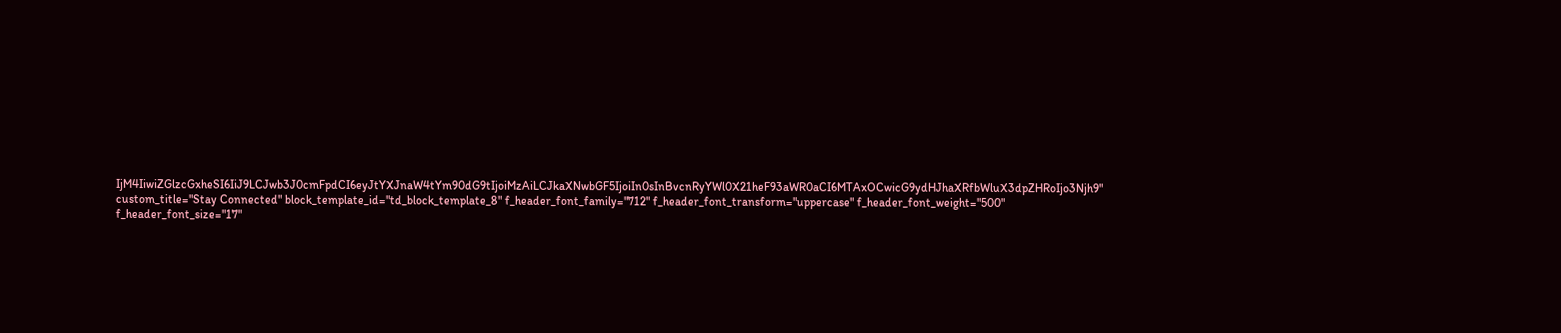IjM4IiwiZGlzcGxheSI6IiJ9LCJwb3J0cmFpdCI6eyJtYXJnaW4tYm90dG9tIjoiMzAiLCJkaXNwbGF5IjoiIn0sInBvcnRyYWl0X21heF93aWR0aCI6MTAxOCwicG9ydHJhaXRfbWluX3dpZHRoIjo3Njh9" custom_title="Stay Connected" block_template_id="td_block_template_8" f_header_font_family="712" f_header_font_transform="uppercase" f_header_font_weight="500" f_header_font_size="17"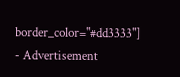border_color="#dd3333"]
- Advertisement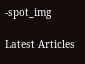-spot_img

Latest Articles